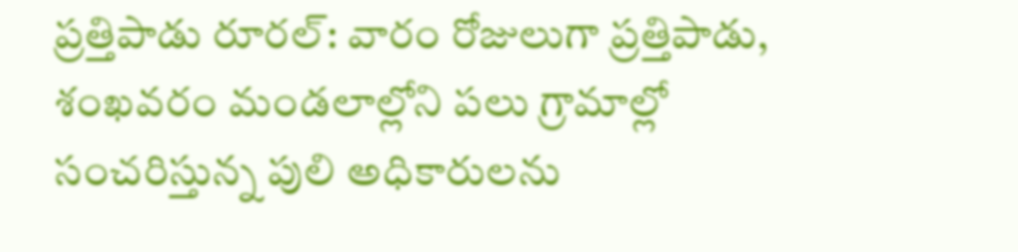ప్రత్తిపాడు రూరల్: వారం రోజులుగా ప్రత్తిపాడు, శంఖవరం మండలాల్లోని పలు గ్రామాల్లో సంచరిస్తున్న పులి అధికారులను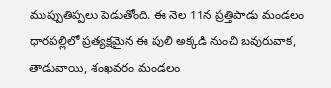ముప్పుతిప్పలు పెడుతోంది. ఈ నెల 11న ప్రత్తిపాడు మండలం ధారపల్లిలో ప్రత్యక్షమైన ఈ పులి అక్కడి నుంచి బవురువాక, తాడువాయి, శంఖవరం మండలం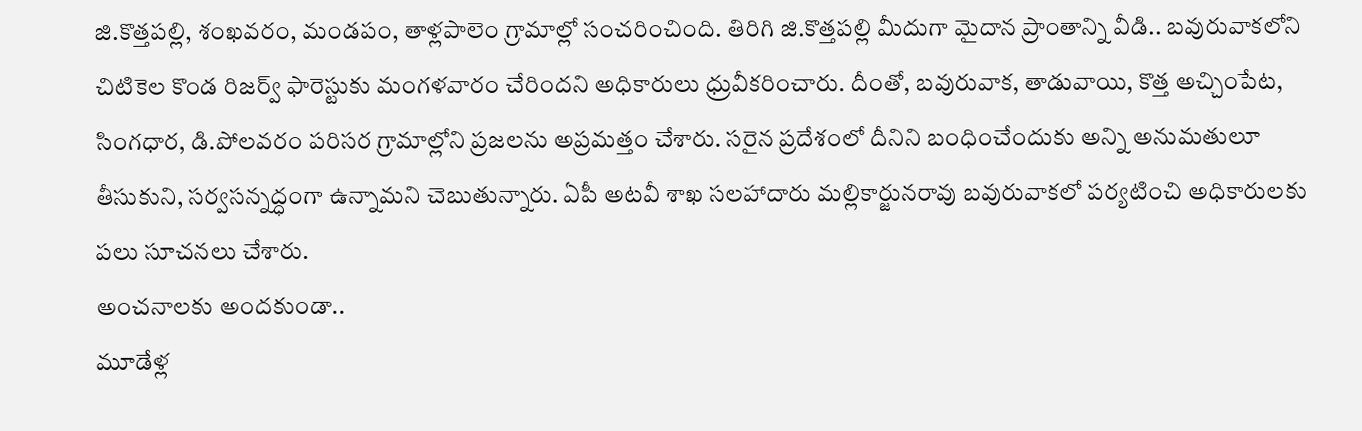జి.కొత్తపల్లి, శంఖవరం, మండపం, తాళ్లపాలెం గ్రామాల్లో సంచరించింది. తిరిగి జి.కొత్తపల్లి మీదుగా మైదాన ప్రాంతాన్ని వీడి.. బవురువాకలోని చిటికెల కొండ రిజర్వ్ ఫారెస్టుకు మంగళవారం చేరిందని అధికారులు ధ్రువీకరించారు. దీంతో, బవురువాక, తాడువాయి, కొత్త అచ్చింపేట, సింగధార, డి.పోలవరం పరిసర గ్రామాల్లోని ప్రజలను అప్రమత్తం చేశారు. సరైన ప్రదేశంలో దీనిని బంధించేందుకు అన్ని అనుమతులూ తీసుకుని, సర్వసన్నద్ధంగా ఉన్నామని చెబుతున్నారు. ఏపీ అటవీ శాఖ సలహాదారు మల్లికార్జునరావు బవురువాకలో పర్యటించి అధికారులకు పలు సూచనలు చేశారు.
అంచనాలకు అందకుండా..
మూడేళ్ల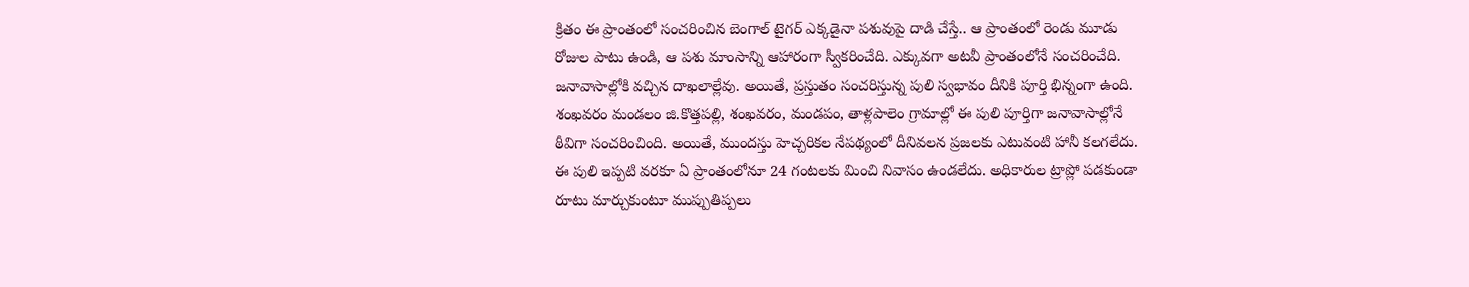క్రితం ఈ ప్రాంతంలో సంచరించిన బెంగాల్ టైగర్ ఎక్కడైనా పశువుపై దాడి చేస్తే.. ఆ ప్రాంతంలో రెండు మూడు రోజుల పాటు ఉండి, ఆ పశు మాంసాన్ని ఆహారంగా స్వీకరించేది. ఎక్కువగా అటవీ ప్రాంతంలోనే సంచరించేది. జనావాసాల్లోకి వచ్చిన దాఖలాల్లేవు. అయితే, ప్రస్తుతం సంచరిస్తున్న పులి స్వభావం దీనికి పూర్తి భిన్నంగా ఉంది. శంఖవరం మండలం జి.కొత్తపల్లి, శంఖవరం, మండపం, తాళ్లపాలెం గ్రామాల్లో ఈ పులి పూర్తిగా జనావాసాల్లోనే ఠీవిగా సంచరించింది. అయితే, ముందస్తు హెచ్చరికల నేపథ్యంలో దీనివలన ప్రజలకు ఎటువంటి హానీ కలగలేదు. ఈ పులి ఇప్పటి వరకూ ఏ ప్రాంతంలోనూ 24 గంటలకు మించి నివాసం ఉండలేదు. అధికారుల ట్రాప్లో పడకుండా రూటు మార్చుకుంటూ ముప్పుతిప్పలు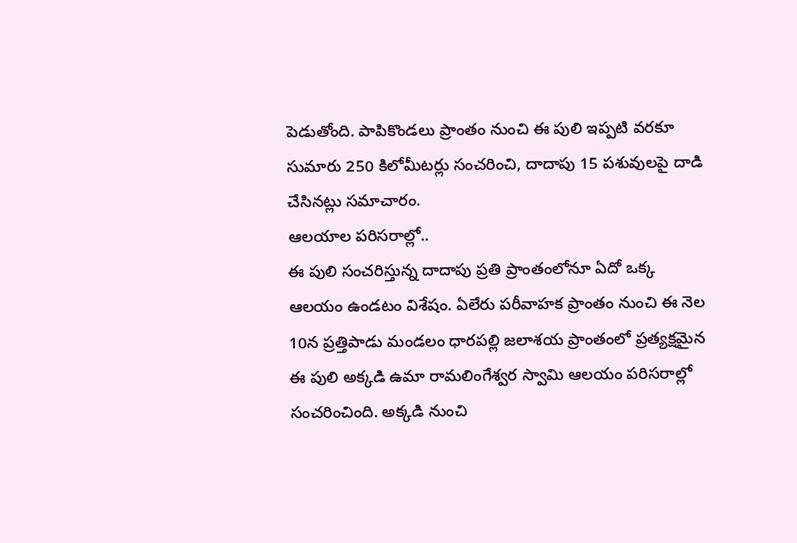పెడుతోంది. పాపికొండలు ప్రాంతం నుంచి ఈ పులి ఇప్పటి వరకూ సుమారు 250 కిలోమీటర్లు సంచరించి, దాదాపు 15 పశువులపై దాడి చేసినట్లు సమాచారం.
ఆలయాల పరిసరాల్లో..
ఈ పులి సంచరిస్తున్న దాదాపు ప్రతి ప్రాంతంలోనూ ఏదో ఒక్క ఆలయం ఉండటం విశేషం. ఏలేరు పరీవాహక ప్రాంతం నుంచి ఈ నెల 10న ప్రత్తిపాడు మండలం ధారపల్లి జలాశయ ప్రాంతంలో ప్రత్యక్షమైన ఈ పులి అక్కడి ఉమా రామలింగేశ్వర స్వామి ఆలయం పరిసరాల్లో సంచరించింది. అక్కడి నుంచి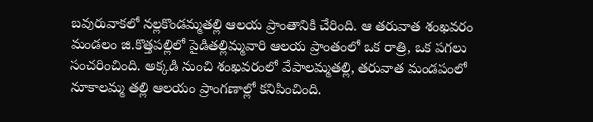బవురువాకలో నల్లకొండమ్మతల్లి ఆలయ ప్రాంతానికి చేరింది. ఆ తరువాత శంఖవరం మండలం జి.కొత్తపల్లిలో పైడితల్లిమ్మవారి ఆలయ ప్రాంతంలో ఒక రాత్రి, ఒక పగలు సంచరించింది. అక్కడి నుంచి శంఖవరంలో వేపాలమ్మతల్లి, తరువాత మండపంలో నూకాలమ్మ తల్లి ఆలయం ప్రాంగణాల్లో కనిపించింది.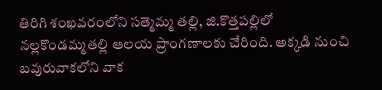తిరిగి శంఖవరంలోని సత్మెమ్మ తల్లి, జి.కొత్తపల్లిలో నల్లకొండమ్మతల్లి ఆలయ ప్రాంగణాలకు చేరింది. అక్కడి నుంచి బవురువాకలోని వాక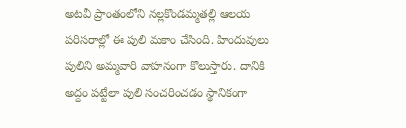అటవీ ప్రాంతంలోని నల్లకొండమ్మతల్లి ఆలయ పరిసరాల్లో ఈ పులి మకాం చేసింది. హిందువులు పులిని అమ్మవారి వాహనంగా కొలుస్తారు. దానికి అద్దం పట్టేలా పులి సంచరించడం స్థానికంగా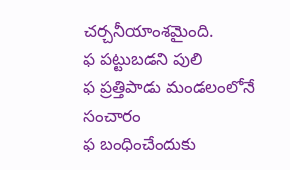చర్చనీయాంశమైంది.
ఫ పట్టుబడని పులి
ఫ ప్రత్తిపాడు మండలంలోనే సంచారం
ఫ బంధించేందుకు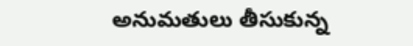అనుమతులు తీసుకున్న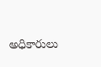అధికారులు